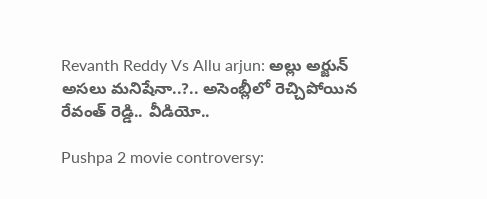Revanth Reddy Vs Allu arjun: అల్లు అర్జున్ అసలు మనిషేనా..?.. అసెంబ్లీలో రెచ్చిపోయిన రేవంత్ రెడ్డి.. వీడియో..

Pushpa 2 movie controversy: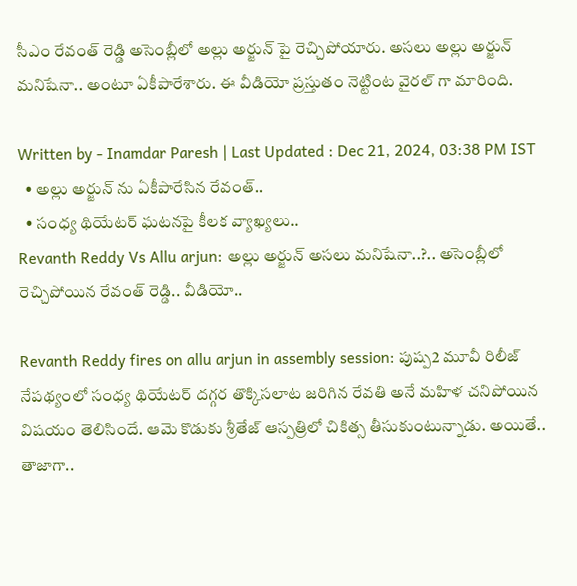సీఎం రేవంత్ రెడ్డి అసెంబ్లీలో అల్లు అర్జున్ పై రెచ్చిపోయారు. అసలు అల్లు అర్జున్ మనిషేనా.. అంటూ ఏకీపారేశారు. ఈ వీడియో ప్రస్తుతం నెట్టింట వైరల్ గా మారింది.

Written by - Inamdar Paresh | Last Updated : Dec 21, 2024, 03:38 PM IST
  • అల్లు అర్జున్ ను ఏకీపారేసిన రేవంత్..
  • సంధ్య థియేటర్ ఘటనపై కీలక వ్యాఖ్యలు..
Revanth Reddy Vs Allu arjun: అల్లు అర్జున్ అసలు మనిషేనా..?.. అసెంబ్లీలో రెచ్చిపోయిన రేవంత్ రెడ్డి.. వీడియో..

Revanth Reddy fires on allu arjun in assembly session: పుష్ప2 మూవీ రిలీజ్ నేపథ్యంలో సంధ్య థియేటర్ దగ్గర తొక్కిసలాట జరిగిన రేవతి అనే మహిళ చనిపోయిన విషయం తెలిసిందే. ఆమె కొడుకు శ్రీతేజ్ ఆస్పత్రిలో చికిత్స తీసుకుంటున్నాడు. అయితే.. తాజాగా..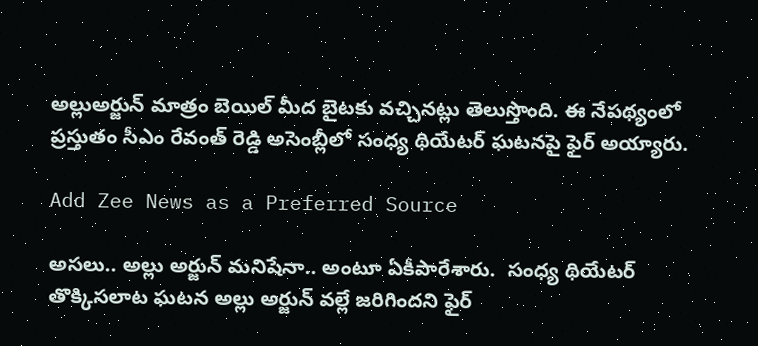అల్లుఅర్జున్ మాత్రం బెయిల్ మీద బైటకు వచ్చినట్లు తెలుస్తొంది. ఈ నేపథ్యంలో ప్రస్తుతం సీఎం రేవంత్ రెడ్డి అసెంబ్లీలో సంధ్య థియేటర్ ఘటనపై ఫైర్ అయ్యారు.

Add Zee News as a Preferred Source

అసలు.. అల్లు అర్జున్ మనిషేనా.. అంటూ ఏకీపారేశారు.  సంధ్య థియేటర్ తొక్కిసలాట ఘటన అల్లు అర్జున్ వల్లే జరిగిందని ఫైర్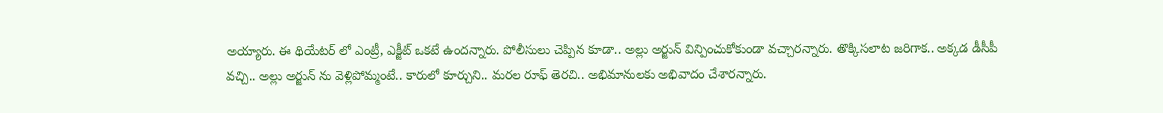అయ్యారు. ఈ థియేటర్ లో ఎంట్రీ, ఎక్జీట్ ఒకటే ఉందన్నారు. పోలీసులు చెప్పిన కూడా.. అల్లు అర్జున్ విన్పించుకోకుండా వచ్చారన్నారు. తొక్కిసలాట జరిగాక.. అక్కడ డీసీపీ వచ్చి.. అల్లు అర్జున్ ను వెళ్లిపోమ్మంటే.. కారులో కూర్చుని.. మరల రూఫ్ తెరచి.. అభిమానులకు అభివాదం చేశారన్నారు.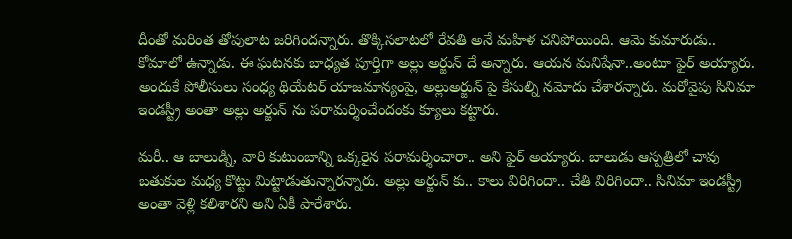దీంతో మరింత తోపులాట జరిగిందన్నారు. తొక్కిసలాటలో రేవతి అనే మహిళ చనిపోయింది. ఆమె కుమారుడు.. కోమాలో ఉన్నాడు. ఈ ఘటనకు బాధ్యత పూర్తిగా అల్లు అర్జున్ దే అన్నారు. ఆయన మనిషేనా..అంటూ ఫైర్ అయ్యారు. అందుకే పోలీసులు సంధ్య థియేటర్ యాజమాన్యంపై, అల్లుఅర్జున్ పై కేసుల్ని నమోదు చేశారన్నారు. మరోవైపు సినిమా ఇండస్ట్రీ అంతా అల్లు అర్జున్ ను పరామర్శించేందంకు క్యూలు కట్టారు.

మరీ.. ఆ బాలుడ్ని, వారి కుటుంబాన్ని ఒక్కరైన పరామర్శించారా.. అని ఫైర్ అయ్యారు. బాలుడు ఆస్పత్రిలో చావు బతుకుల మధ్య కొట్టు మిట్టాడుతున్నారన్నారు. అల్లు అర్జున్ కు.. కాలు విరిగిందా.. చేతి విరిగిందా.. సినిమా ఇండస్ట్రీ అంతా వెళ్లి కలిశారని అని ఏకీ పారేశారు.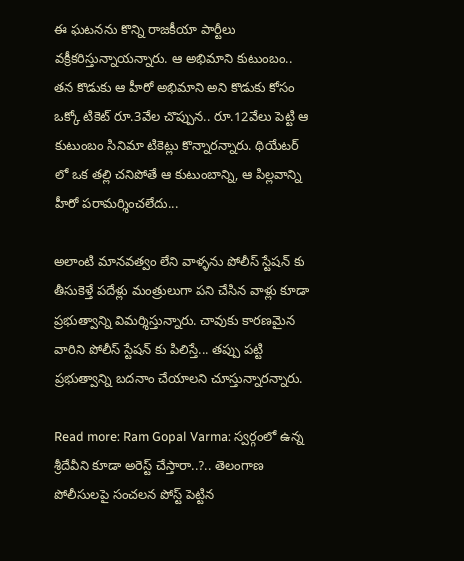ఈ ఘటనను కొన్ని రాజకీయా పార్టీలు వక్రీకరిస్తున్నాయన్నారు. ఆ అభిమాని కుటుంబం.. తన కొడుకు ఆ హీరో అభిమాని అని కొడుకు కోసం ఒక్కో టికెట్ రూ.3వేల చొప్పున.. రూ.12వేలు పెట్టి ఆ కుటుంబం సినిమా టికెట్లు కొన్నారన్నారు. థియేటర్ లో ఒక తల్లి చనిపోతే ఆ కుటుంబాన్ని, ఆ పిల్లవాన్ని హీరో పరామర్శించలేదు...

అలాంటి మానవత్వం లేని వాళ్ళను పోలీస్ స్టేషన్ కు తీసుకెళ్తే పదేళ్లు మంత్రులుగా పని చేసిన వాళ్లు కూడా ప్రభుత్వాన్ని విమర్శిస్తున్నారు. చావుకు కారణమైన వారిని పోలీస్ స్టేషన్ కు పిలిస్తే... తప్పు పట్టి ప్రభుత్వాన్ని బదనాం చేయాలని చూస్తున్నారన్నారు.

Read more: Ram Gopal Varma: స్వర్గంలో ఉన్న శ్రీదేవీని కూడా అరెస్ట్ చేస్తారా..?.. తెలంగాణ పోలీసులపై సంచలన పోస్ట్ పెట్టిన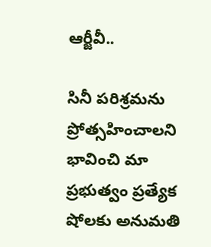ఆర్జీవీ..

సినీ పరిశ్రమను ప్రోత్సహించాలని భావించి మా ప్రభుత్వం ప్రత్యేక షోలకు అనుమతి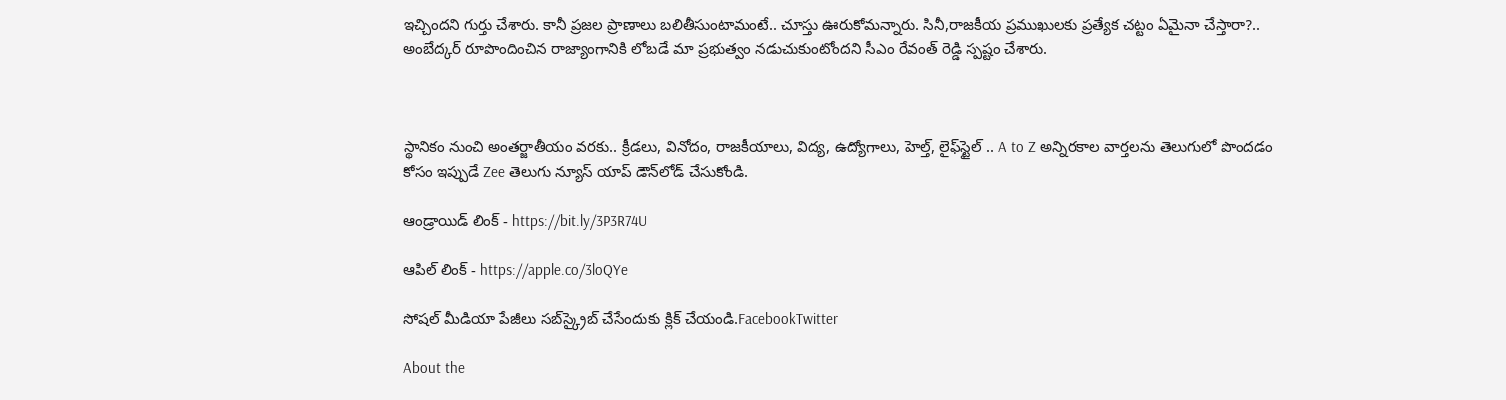ఇచ్చిందని గుర్తు చేశారు. కానీ ప్రజల ప్రాణాలు బలితీసుంటామంటే.. చూస్తు ఊరుకోమన్నారు. సినీ,రాజకీయ ప్రముఖులకు ప్రత్యేక చట్టం ఏమైనా చేస్తారా?.. అంబేద్కర్ రూపొందించిన రాజ్యాంగానికి లోబడే మా ప్రభుత్వం నడుచుకుంటోందని సీఎం రేవంత్ రెడ్డి స్పష్టం చేశారు.



స్థానికం నుంచి అంతర్జాతీయం వరకు.. క్రీడలు, వినోదం, రాజకీయాలు, విద్య, ఉద్యోగాలు, హెల్త్, లైఫ్‌స్టైల్ .. A to Z అన్నిరకాల వార్తలను తెలుగులో పొందడం కోసం ఇప్పుడే Zee తెలుగు న్యూస్ యాప్ డౌన్‌లోడ్ చేసుకోండి.

ఆండ్రాయిడ్ లింక్ - https://bit.ly/3P3R74U

ఆపిల్ లింక్ - https://apple.co/3loQYe

సోషల్ మీడియా పేజీలు సబ్‌స్క్రైబ్ చేసేందుకు క్లిక్ చేయండి.FacebookTwitter

About the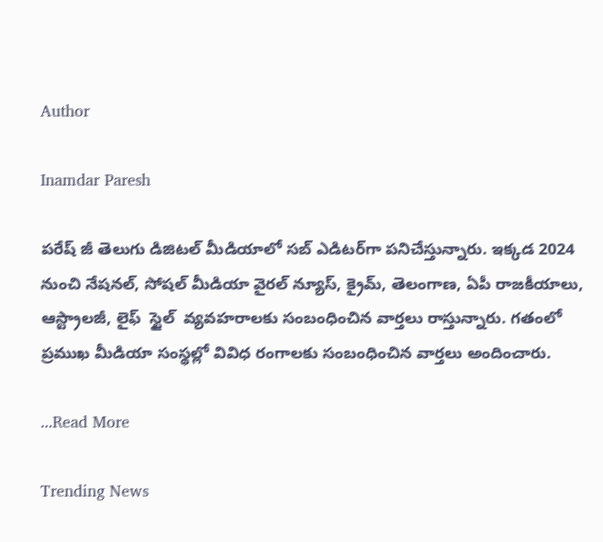Author

Inamdar Paresh

పరేష్ జీ తెలుగు డిజిటల్ మీడియాలో సబ్ ఎడిటర్‌గా పనిచేస్తున్నారు. ఇక్కడ 2024 నుంచి నేషనల్, సోషల్ మీడియా వైరల్ న్యూస్, క్రైమ్, తెలంగాణ, ఏపీ రాజకీయాలు, ఆస్ట్రాలజీ, లైఫ్  స్టైల్  వ్యవహరాలకు సంబంధించిన వార్తలు రాస్తున్నారు. గతంలో ప్రముఖ మీడియా సంస్థల్లో వివిధ రంగాలకు సంబంధించిన వార్తలు అందించారు.

...Read More

Trending News